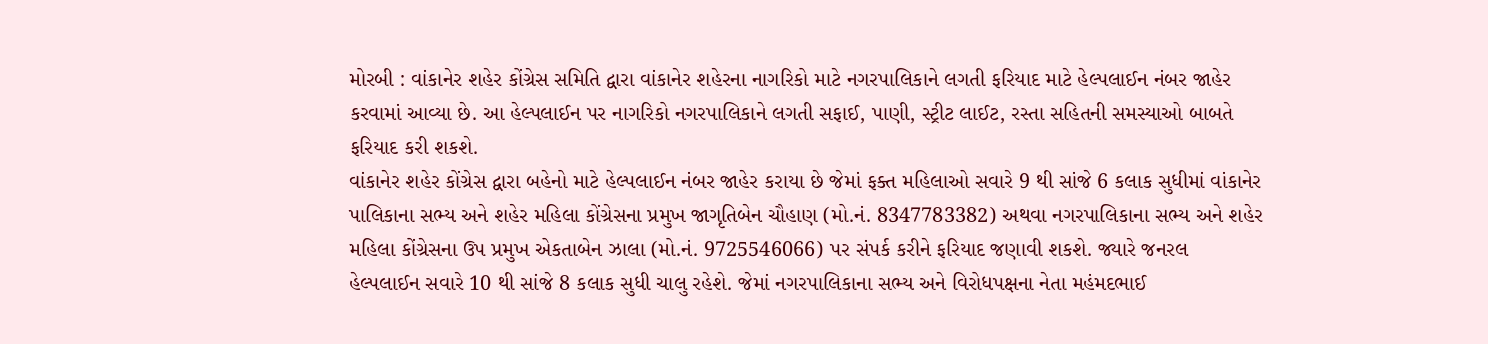મોરબી : વાંકાનેર શહેર કોંગ્રેસ સમિતિ દ્વારા વાંકાનેર શહેરના નાગરિકો માટે નગરપાલિકાને લગતી ફરિયાદ માટે હેલ્પલાઈન નંબર જાહેર કરવામાં આવ્યા છે. આ હેલ્પલાઈન પર નાગરિકો નગરપાલિકાને લગતી સફાઈ, પાણી, સ્ટ્રીટ લાઈટ, રસ્તા સહિતની સમસ્યાઓ બાબતે ફરિયાદ કરી શકશે.
વાંકાનેર શહેર કોંગ્રેસ દ્વારા બહેનો માટે હેલ્પલાઈન નંબર જાહેર કરાયા છે જેમાં ફક્ત મહિલાઓ સવારે 9 થી સાંજે 6 કલાક સુધીમાં વાંકાનેર પાલિકાના સભ્ય અને શહેર મહિલા કોંગ્રેસના પ્રમુખ જાગૃતિબેન ચૌહાણ (મો.નં. 8347783382) અથવા નગરપાલિકાના સભ્ય અને શહેર મહિલા કોંગ્રેસના ઉપ પ્રમુખ એકતાબેન ઝાલા (મો.નં. 9725546066) પર સંપર્ક કરીને ફરિયાદ જણાવી શકશે. જ્યારે જનરલ હેલ્પલાઈન સવારે 10 થી સાંજે 8 કલાક સુધી ચાલુ રહેશે. જેમાં નગરપાલિકાના સભ્ય અને વિરોધપક્ષના નેતા મહંમદભાઈ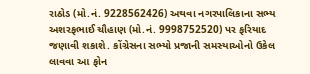રાઠોડ (મો.નં. 9228562426) અથવા નગરપાલિકાના સભ્ય અશરફભાઈ ચૌહાણ (મો.નં. 9998752520) પર ફરિયાદ જણાવી શકાશે. કોંગ્રેસના સભ્યો પ્રજાની સમસ્યાઓનો ઉકેલ લાવવા આ ફોન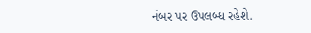નંબર પર ઉપલબ્ધ રહેશે.